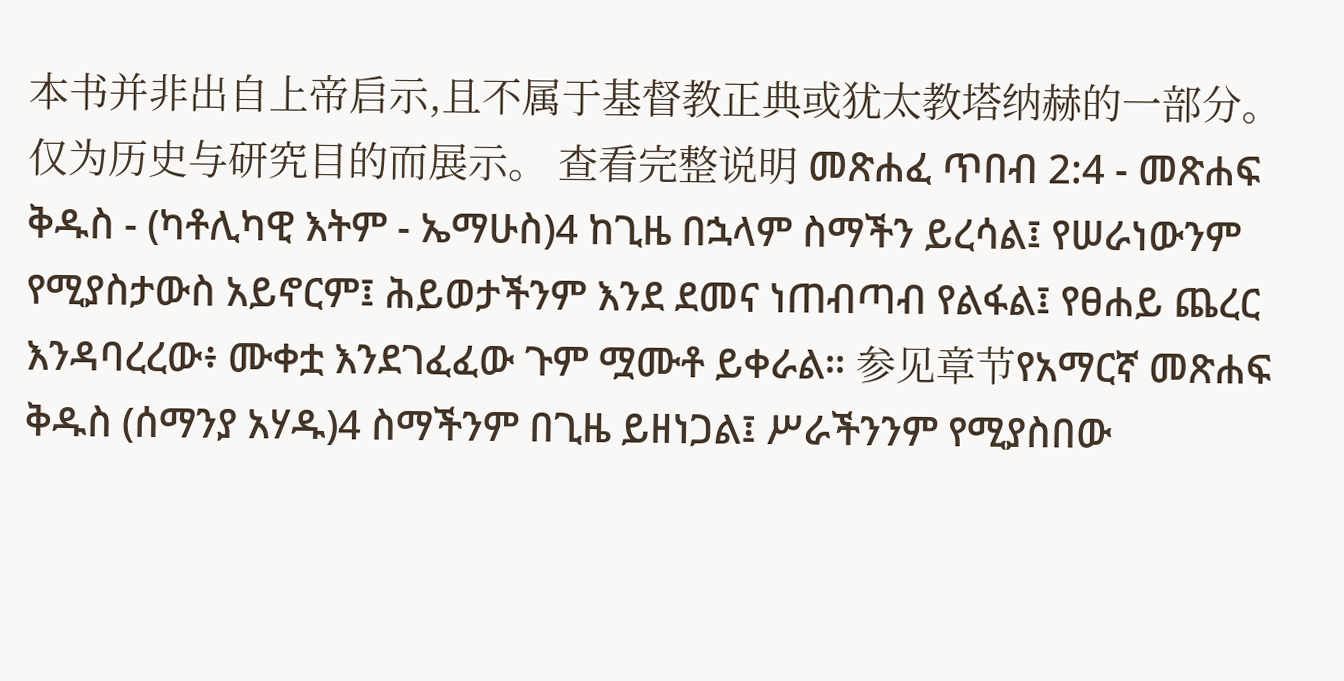本书并非出自上帝启示,且不属于基督教正典或犹太教塔纳赫的一部分。仅为历史与研究目的而展示。 查看完整说明 መጽሐፈ ጥበብ 2:4 - መጽሐፍ ቅዱስ - (ካቶሊካዊ እትም - ኤማሁስ)4 ከጊዜ በኋላም ስማችን ይረሳል፤ የሠራነውንም የሚያስታውስ አይኖርም፤ ሕይወታችንም እንደ ደመና ነጠብጣብ የልፋል፤ የፀሐይ ጨረር እንዳባረረው፥ ሙቀቷ እንደገፈፈው ጉም ሟሙቶ ይቀራል። 参见章节የአማርኛ መጽሐፍ ቅዱስ (ሰማንያ አሃዱ)4 ስማችንም በጊዜ ይዘነጋል፤ ሥራችንንም የሚያስበው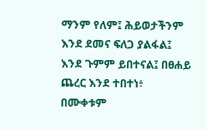ማንም የለም፤ ሕይወታችንም እንደ ደመና ፍለጋ ያልፋል፤ እንደ ጉምም ይበተናል፤ በፀሐይ ጨረር እንደ ተበተነ፥ በሙቀቱም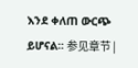እንደ ቀለጠ ውርጭ ይሆናል። 参见章节 |